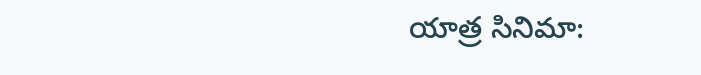యాత్ర సినిమా: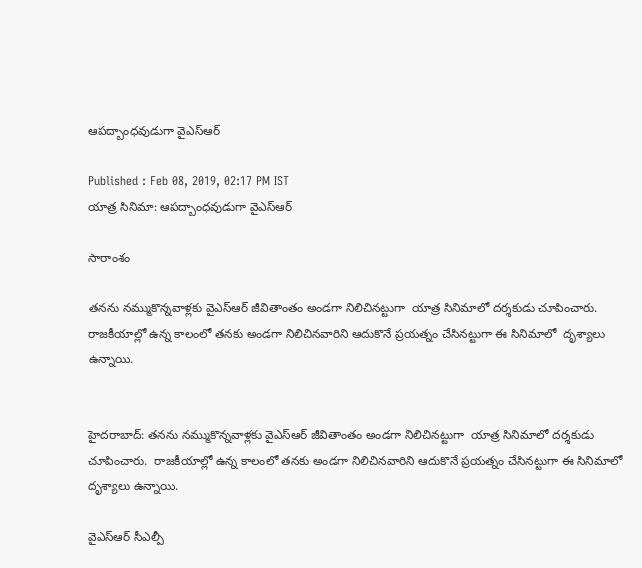ఆపద్బాంధవుడుగా వైఎస్ఆర్

Published : Feb 08, 2019, 02:17 PM IST
యాత్ర సినిమా: ఆపద్బాంధవుడుగా వైఎస్ఆర్

సారాంశం

తనను నమ్ముకొన్నవాళ్లకు వైఎస్ఆర్ జీవితాంతం అండగా నిలిచినట్టుగా  యాత్ర సినిమాలో దర్శకుడు చూపించారు.  రాజకీయాల్లో ఉన్న కాలంలో తనకు అండగా నిలిచినవారిని ఆదుకొనే ప్రయత్నం చేసినట్టుగా ఈ సినిమాలో  దృశ్యాలు ఉన్నాయి.


హైదరాబాద్: తనను నమ్ముకొన్నవాళ్లకు వైఎస్ఆర్ జీవితాంతం అండగా నిలిచినట్టుగా  యాత్ర సినిమాలో దర్శకుడు చూపించారు.  రాజకీయాల్లో ఉన్న కాలంలో తనకు అండగా నిలిచినవారిని ఆదుకొనే ప్రయత్నం చేసినట్టుగా ఈ సినిమాలో  దృశ్యాలు ఉన్నాయి.

వైఎస్ఆర్ సీఎల్పీ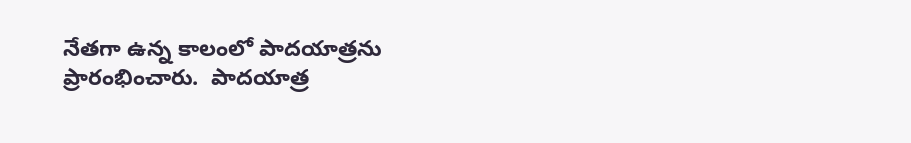నేతగా ఉన్న కాలంలో పాదయాత్రను ప్రారంభించారు.  పాదయాత్ర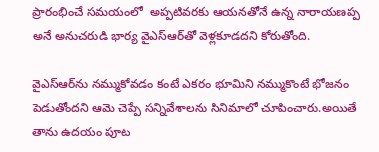ప్రారంభించే సమయంలో  అప్పటివరకు ఆయనతోనే ఉన్న నారాయణప్ప అనే అనుచరుడి భార్య వైఎస్ఆర్‌తో వెళ్లకూడదని కోరుతోంది.

వైఎస్ఆర్‌ను నమ్ముకోవడం కంటే ఎకరం భూమిని నమ్ముకొంటే భోజనం పెడుతోందని ఆమె చెప్పే సన్నివేశాలను సినిమాలో చూపించారు.అయితే తాను ఉదయం పూట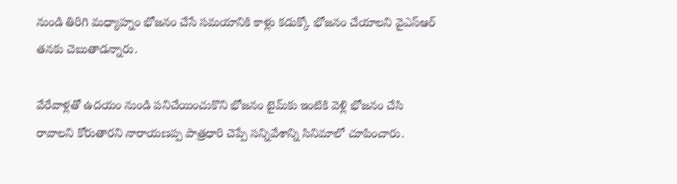నుండి తిరిగి మధ్యాహ్నం భోజనం చేసే సమయానికి కాళ్లు కడుక్కో భోజనం చేయాలని వైఎస్ఆర్‌ తనకు చెబుతాడన్నారు.

వేరేవాళ్లతో ఉదయం నుండి పనిచేయించుకొని భోజనం టైమ్‌కు ఇంటికి వెళ్లి భోజనం చేసి రావాలని కోరుతారని నారాయణప్ప పాత్రధారి చెప్పే సన్నివేశాన్ని సినిమాలో చూపించారు.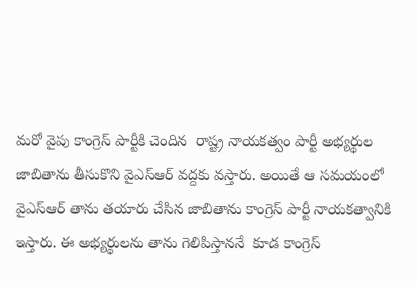మరో వైపు కాంగ్రెస్ పార్టీకి చెందిన  రాష్ట్ర నాయకత్వం పార్టీ అభ్యర్థుల జాబితాను తీసుకొని వైఎస్ఆర్ వద్దకు వస్తారు. అయితే ఆ సమయంలో వైఎస్ఆర్ తాను తయారు చేసిన జాబితాను కాంగ్రెస్ పార్టీ నాయకత్వానికి  ఇస్తారు. ఈ అభ్యర్థులను తాను గెలిపిస్తాననే  కూడ కాంగ్రెస్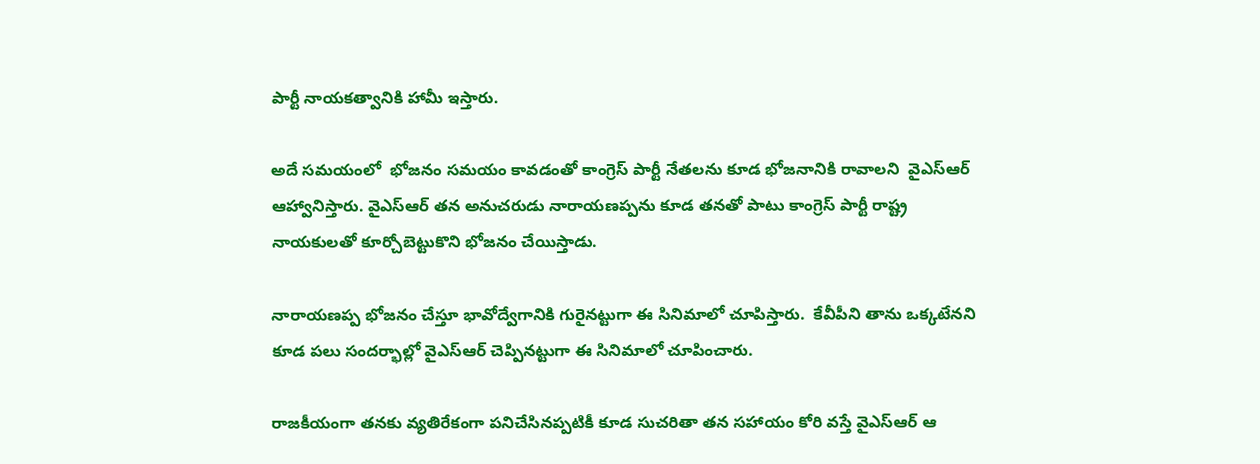పార్టీ నాయకత్వానికి హామీ ఇస్తారు.

అదే సమయంలో  భోజనం సమయం కావడంతో కాంగ్రెస్ పార్టీ నేతలను కూడ భోజనానికి రావాలని  వైఎస్ఆర్ ఆహ్వానిస్తారు. వైఎస్ఆర్ తన అనుచరుడు నారాయణప్పను కూడ తనతో పాటు కాంగ్రెస్ పార్టీ రాష్ట్ర నాయకులతో కూర్చోబెట్టుకొని భోజనం చేయిస్తాడు.

నారాయణప్ప భోజనం చేస్తూ భావోద్వేగానికి గురైనట్టుగా ఈ సినిమాలో చూపిస్తారు.  కేవీపీని తాను ఒక్కటేనని కూడ పలు సందర్భాల్లో వైఎస్ఆర్ చెప్పినట్టుగా ఈ సినిమాలో చూపించారు.

రాజకీయంగా తనకు వ్యతిరేకంగా పనిచేసినప్పటికీ కూడ సుచరితా తన సహాయం కోరి వస్తే వైఎస్ఆర్ ఆ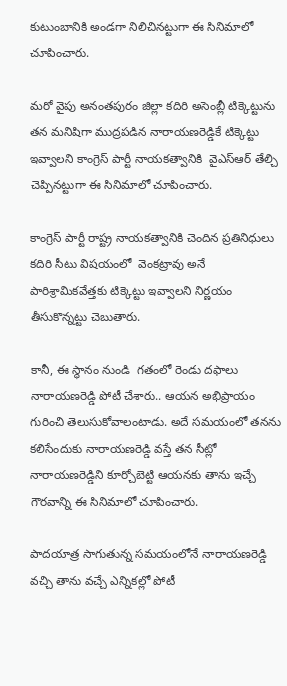కుటుంబానికి అండగా నిలిచినట్టుగా ఈ సినిమాలో చూపించారు.

మరో వైపు అనంతపురం జిల్లా కదిరి అసెంబ్లీ టిక్కెట్టును తన మనిషిగా ముద్రపడిన నారాయణరెడ్డికే టిక్కెట్టు ఇవ్వాలని కాంగ్రెస్ పార్టీ నాయకత్వానికి  వైఎస్ఆర్ తేల్చి చెప్పినట్టుగా ఈ సినిమాలో చూపించారు.

కాంగ్రెస్ పార్టీ రాష్ట్ర నాయకత్వానికి చెందిన ప్రతినిధులు కదిరి సీటు విషయంలో  వెంకట్రావు అనే పారిశ్రామికవేత్తకు టిక్కెట్టు ఇవ్వాలని నిర్ణయం తీసుకొన్నట్టు చెబుతారు.

కానీ, ఈ స్థానం నుండి  గతంలో రెండు దఫాలు నారాయణరెడ్డి పోటీ చేశారు.. ఆయన అభిప్రాయం గురించి తెలుసుకోవాలంటాడు. అదే సమయంలో తనను కలిసేందుకు నారాయణరెడ్డి వస్తే తన సీట్లో నారాయణరెడ్డిని కూర్చోబెట్టి ఆయనకు తాను ఇచ్చే గౌరవాన్ని ఈ సినిమాలో చూపించారు.

పాదయాత్ర సాగుతున్న సమయంలోనే నారాయణరెడ్డి వచ్చి తాను వచ్చే ఎన్నికల్లో పోటీ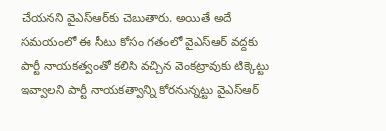చేయనని వైఎస్ఆర్‌కు చెబుతారు. అయితే అదే సమయంలో ఈ సీటు కోసం గతంలో వైఎస్ఆర్ వద్దకు పార్టీ నాయకత్వంతో కలిసి వచ్చిన వెంకట్రావుకు టిక్కెట్టు ఇవ్వాలని పార్టీ నాయకత్వాన్ని కోరనున్నట్టు వైఎస్ఆర్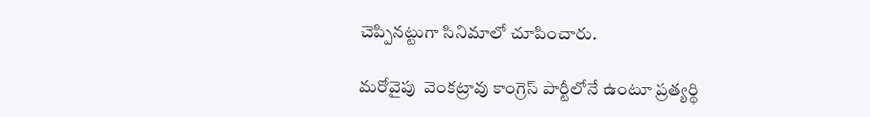చెప్పినట్టుగా సినిమాలో చూపించారు.

మరోవైపు  వెంకట్రావు కాంగ్రెస్ పార్టీలోనే ఉంటూ ప్రత్యర్థి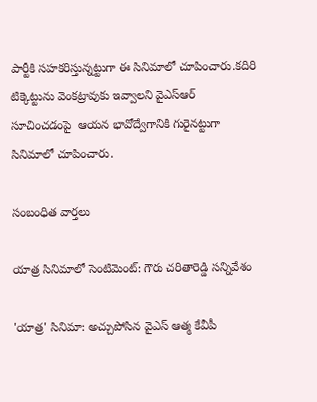పార్టీకి సహకరిస్తున్నట్టుగా ఈ సినిమాలో చూపించారు.కదిరి టిక్కెట్టును వెంకట్రావుకు ఇవ్వాలని వైఎస్ఆర్‌ సూచించడంపై  ఆయన భావోద్వేగానికి గురైనట్టుగా సినిమాలో చూపించారు.

సంబంధిత వార్తలు

యాత్ర సినిమాలో సెంటిమెంట్: గౌరు చరితారెడ్డి సన్నివేశం

'యాత్ర' సినిమా: అచ్చుపోసిన వైఎస్ ఆత్మ కేవీపీ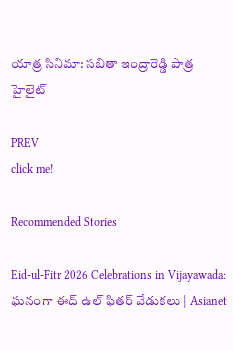యాత్ర సినిమా: సబితా ఇంద్రారెడ్డి పాత్ర హైలైట్

PREV
click me!

Recommended Stories

Eid-ul-Fitr 2026 Celebrations in Vijayawada: ఘనంగా ఈద్ ఉల్ ఫితర్ వేడుకలు | Asianet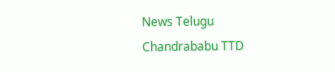News Telugu
Chandrababu TTD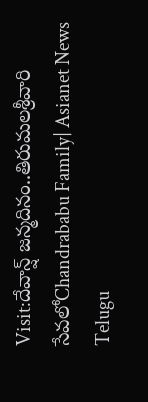Visit:దేవాన్ష్ జన్మదినం..తిరుమలశ్రీవారి సేవలోChandrababu Family| Asianet News Telugu